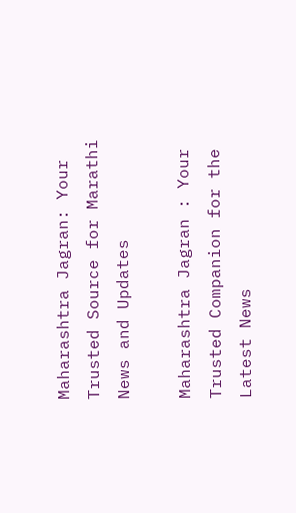Maharashtra Jagran: Your Trusted Source for Marathi News and Updates

Maharashtra Jagran : Your Trusted Companion for the Latest News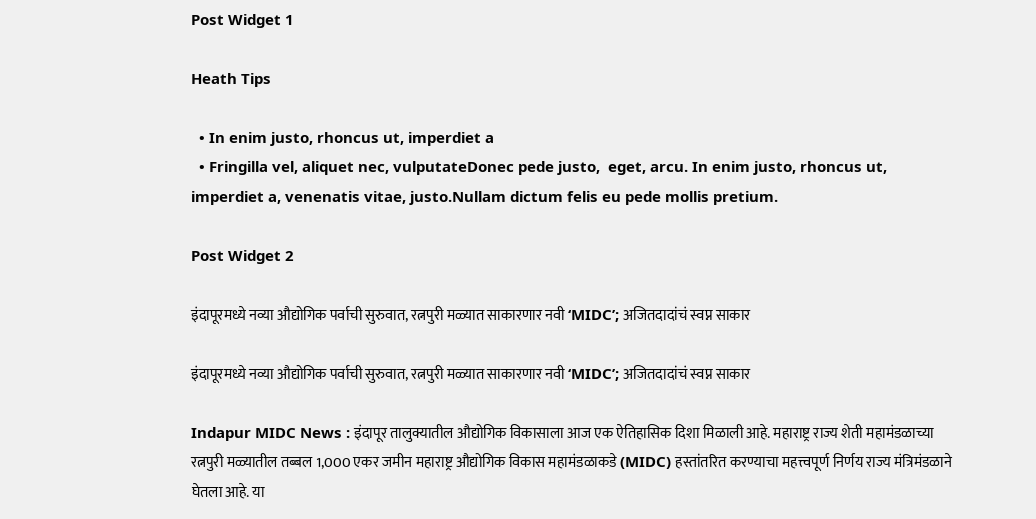Post Widget 1

Heath Tips

  • In enim justo, rhoncus ut, imperdiet a
  • Fringilla vel, aliquet nec, vulputateDonec pede justo,  eget, arcu. In enim justo, rhoncus ut, imperdiet a, venenatis vitae, justo.Nullam dictum felis eu pede mollis pretium.

Post Widget 2

इंदापूरमध्ये नव्या औद्योगिक पर्वाची सुरुवात, रत्नपुरी मळ्यात साकारणार नवी ‘MIDC’; अजितदादांचं स्वप्न साकार

इंदापूरमध्ये नव्या औद्योगिक पर्वाची सुरुवात, रत्नपुरी मळ्यात साकारणार नवी ‘MIDC’; अजितदादांचं स्वप्न साकार

Indapur MIDC News : इंदापूर तालुक्यातील औद्योगिक विकासाला आज एक ऐतिहासिक दिशा मिळाली आहे. महाराष्ट्र राज्य शेती महामंडळाच्या रत्नपुरी मळ्यातील तब्बल 1,000 एकर जमीन महाराष्ट्र औद्योगिक विकास महामंडळाकडे (MIDC) हस्तांतरित करण्याचा महत्त्वपूर्ण निर्णय राज्य मंत्रिमंडळाने घेतला आहे. या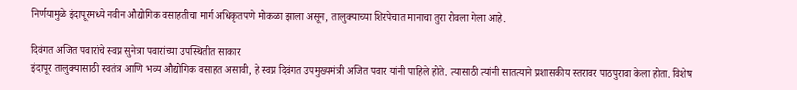निर्णयामुळे इंदापूरमध्ये नवीन औद्योगिक वसाहतीचा मार्ग अधिकृतपणे मोकळा झाला असून, तालुक्याच्या शिरपेचात मानाचा तुरा रोवला गेला आहे.

दिवंगत अजित पवारांचे स्वप्न सुनेत्रा पवारांच्या उपस्थितीत साकार
इंदापूर तालुक्यासाठी स्वतंत्र आणि भव्य औद्योगिक वसाहत असावी, हे स्वप्न दिवंगत उपमुख्यमंत्री अजित पवार यांनी पाहिले होते. त्यासाठी त्यांनी सातत्याने प्रशासकीय स्तरावर पाठपुरावा केला होता. विशेष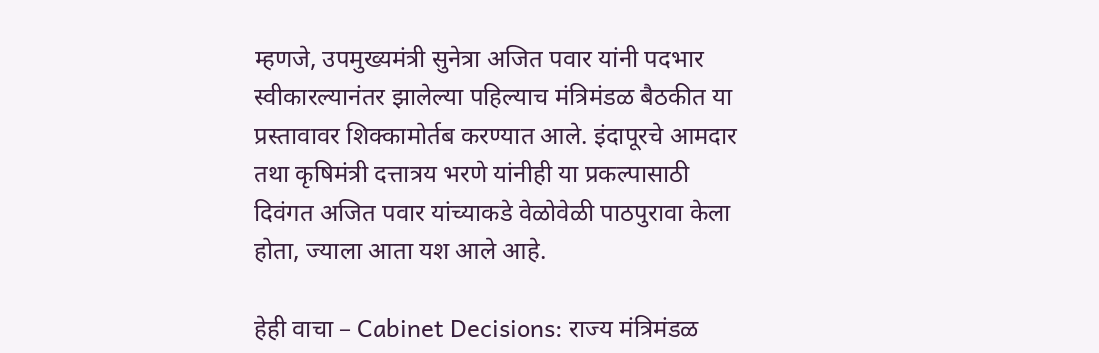म्हणजे, उपमुख्यमंत्री सुनेत्रा अजित पवार यांनी पदभार स्वीकारल्यानंतर झालेल्या पहिल्याच मंत्रिमंडळ बैठकीत या प्रस्तावावर शिक्कामोर्तब करण्यात आले. इंदापूरचे आमदार तथा कृषिमंत्री दत्तात्रय भरणे यांनीही या प्रकल्पासाठी दिवंगत अजित पवार यांच्याकडे वेळोवेळी पाठपुरावा केला होता, ज्याला आता यश आले आहे.

हेही वाचा – Cabinet Decisions: राज्य मंत्रिमंडळ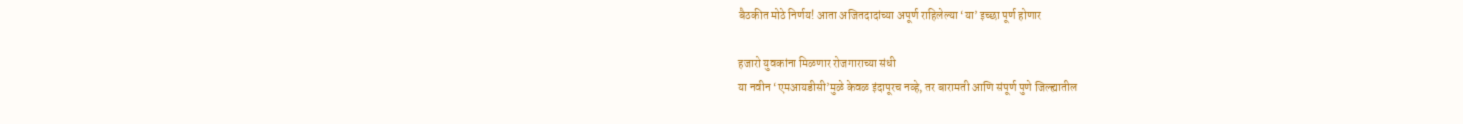बैठकीत मोठे निर्णय! आता अजितदादांच्या अपूर्ण राहिलेल्या ‘या’ इच्छा पूर्ण होणार

हजारो युवकांना मिळणार रोजगाराच्या संधी
या नवीन ‘एमआयडीसी’मुळे केवळ इंदापूरच नव्हे, तर बारामती आणि संपूर्ण पुणे जिल्ह्यातील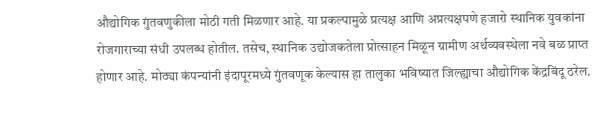औद्योगिक गुंतवणुकीला मोठी गती मिळणार आहे. या प्रकल्पामुळे प्रत्यक्ष आणि अप्रत्यक्षपणे हजारो स्थानिक युवकांना रोजगाराच्या संधी उपलब्ध होतील. तसेच, स्थानिक उद्योजकतेला प्रोत्साहन मिळून ग्रामीण अर्थव्यवस्थेला नवे बळ प्राप्त होणार आहे. मोठ्या कंपन्यांनी इंदापूरमध्ये गुंतवणूक केल्यास हा तालुका भविष्यात जिल्ह्याचा औद्योगिक केंद्रबिंदू ठरेल.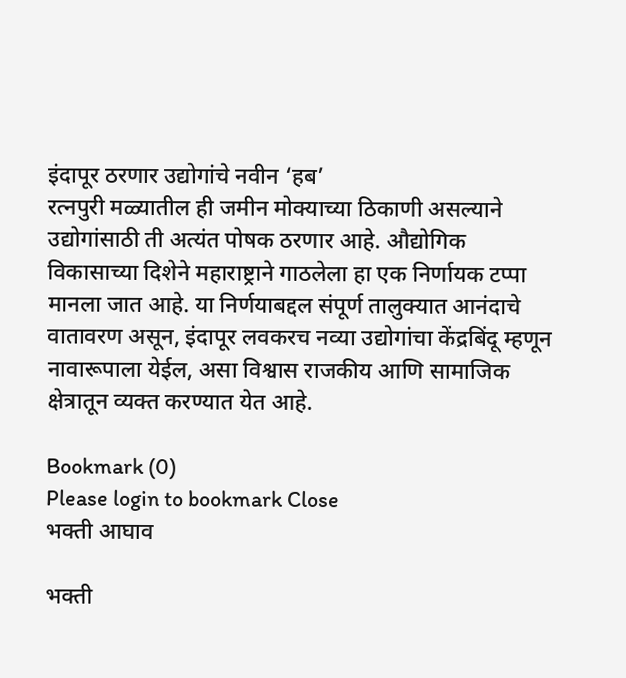इंदापूर ठरणार उद्योगांचे नवीन ‘हब’
रत्नपुरी मळ्यातील ही जमीन मोक्याच्या ठिकाणी असल्याने उद्योगांसाठी ती अत्यंत पोषक ठरणार आहे. औद्योगिक विकासाच्या दिशेने महाराष्ट्राने गाठलेला हा एक निर्णायक टप्पा मानला जात आहे. या निर्णयाबद्दल संपूर्ण तालुक्यात आनंदाचे वातावरण असून, इंदापूर लवकरच नव्या उद्योगांचा केंद्रबिंदू म्हणून नावारूपाला येईल, असा विश्वास राजकीय आणि सामाजिक क्षेत्रातून व्यक्त करण्यात येत आहे.

Bookmark (0)
Please login to bookmark Close
भक्ती आघाव

भक्ती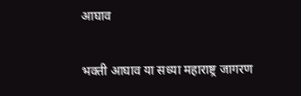आघाव

भक्ती आघाव या सध्या महाराष्ट्र जागरण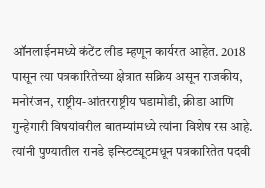ऑनलाईनमध्ये कंटेंट लीड म्हणून कार्यरत आहेत. 2018 पासून त्या पत्रकारितेच्या क्षेत्रात सक्रिय असून राजकीय, मनोरंजन, राष्ट्रीय-आंतरराष्ट्रीय घडामोडी, क्रीडा आणि गुन्हेगारी विषयांवरील बातम्यांमध्ये त्यांना विशेष रस आहे. त्यांनी पुण्यातील रानडे इन्स्टिट्यूटमधून पत्रकारितेत पदवी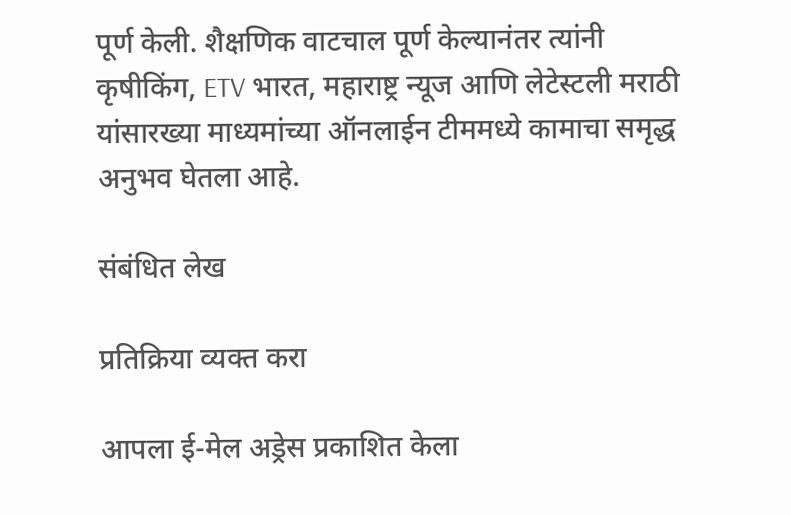पूर्ण केली. शैक्षणिक वाटचाल पूर्ण केल्यानंतर त्यांनी कृषीकिंग, ETV भारत, महाराष्ट्र न्यूज आणि लेटेस्टली मराठी यांसारख्या माध्यमांच्या ऑनलाईन टीममध्ये कामाचा समृद्ध अनुभव घेतला आहे.

संबंधित लेख

प्रतिक्रिया व्यक्त करा

आपला ई-मेल अड्रेस प्रकाशित केला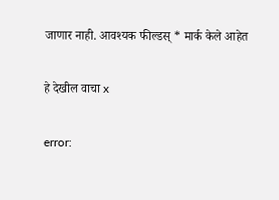जाणार नाही. आवश्यक फील्डस् * मार्क केले आहेत

हे देखील वाचा x

error: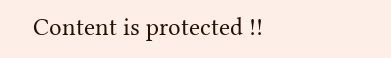Content is protected !!